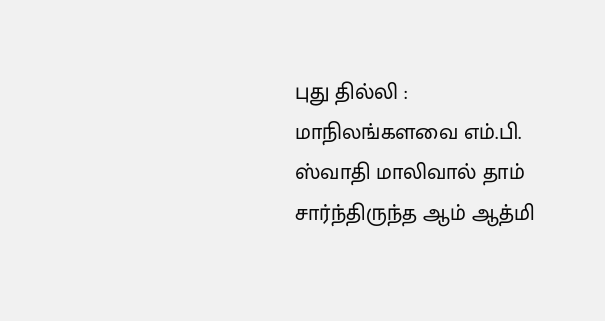புது தில்லி : மாநிலங்களவை எம்.பி. ஸ்வாதி மாலிவால் தாம் சார்ந்திருந்த ஆம் ஆத்மி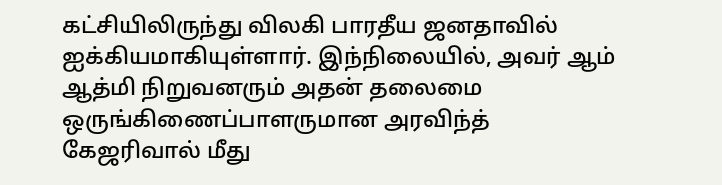கட்சியிலிருந்து விலகி பாரதீய ஜனதாவில் ஐக்கியமாகியுள்ளார். இந்நிலையில், அவர் ஆம் ஆத்மி நிறுவனரும் அதன் தலைமை ஒருங்கிணைப்பாளருமான அரவிந்த் கேஜரிவால் மீது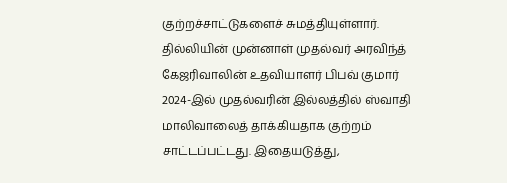குற்றச்சாட்டுகளைச் சுமத்தியுள்ளார்.
தில்லியின் முன்னாள் முதல்வர் அரவிந்த் கேஜரிவாலின் உதவியாளர் பிபவ் குமார் 2024-இல் முதல்வரின் இல்லத்தில் ஸ்வாதி மாலிவாலைத் தாக்கியதாக குற்றம் சாட்டப்பட்டது. இதையடுத்து,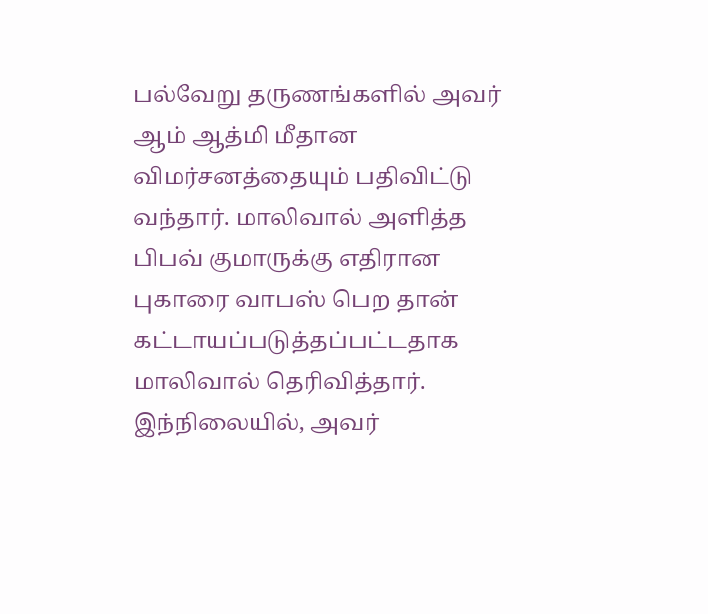பல்வேறு தருணங்களில் அவர் ஆம் ஆத்மி மீதான விமர்சனத்தையும் பதிவிட்டு வந்தார். மாலிவால் அளித்த பிபவ் குமாருக்கு எதிரான புகாரை வாபஸ் பெற தான் கட்டாயப்படுத்தப்பட்டதாக மாலிவால் தெரிவித்தார். இந்நிலையில், அவர்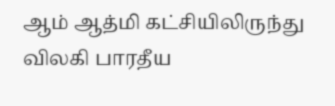ஆம் ஆத்மி கட்சியிலிருந்து விலகி பாரதீய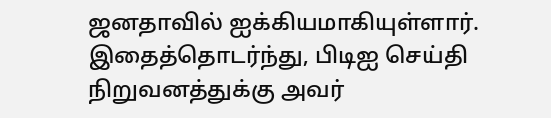ஜனதாவில் ஐக்கியமாகியுள்ளார்.
இதைத்தொடர்ந்து, பிடிஐ செய்தி நிறுவனத்துக்கு அவர்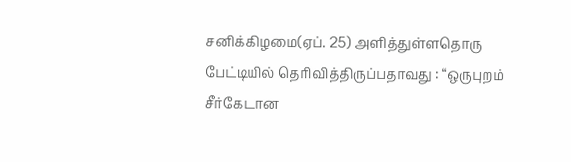சனிக்கிழமை(ஏப். 25) அளித்துள்ளதொரு பேட்டியில் தெரிவித்திருப்பதாவது : “ஒருபுறம் சீர்கேடான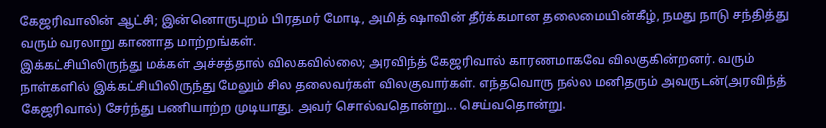கேஜரிவாலின் ஆட்சி; இன்னொருபுறம் பிரதமர் மோடி, அமித் ஷாவின் தீர்க்கமான தலைமையின்கீழ், நமது நாடு சந்தித்து வரும் வரலாறு காணாத மாற்றங்கள்.
இக்கட்சியிலிருந்து மக்கள் அச்சத்தால் விலகவில்லை; அரவிந்த் கேஜரிவால் காரணமாகவே விலகுகின்றனர். வரும் நாள்களில் இக்கட்சியிலிருந்து மேலும் சில தலைவர்கள் விலகுவார்கள். எந்தவொரு நல்ல மனிதரும் அவருடன்(அரவிந்த் கேஜரிவால்) சேர்ந்து பணியாற்ற முடியாது. அவர் சொல்வதொன்று... செய்வதொன்று.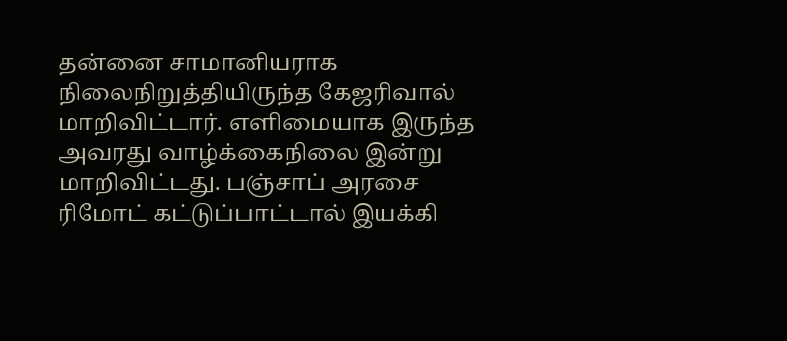தன்னை சாமானியராக நிலைநிறுத்தியிருந்த கேஜரிவால் மாறிவிட்டார். எளிமையாக இருந்த அவரது வாழ்க்கைநிலை இன்று மாறிவிட்டது. பஞ்சாப் அரசை ரிமோட் கட்டுப்பாட்டால் இயக்கி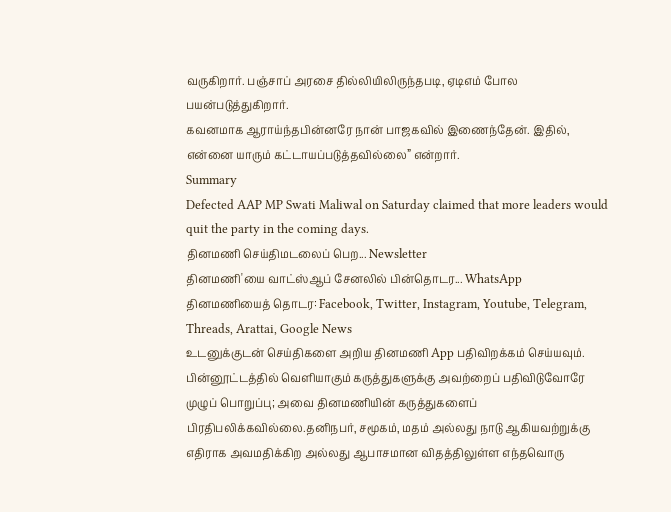வருகிறார். பஞ்சாப் அரசை தில்லியிலிருந்தபடி, ஏடிஎம் போல பயன்படுத்துகிறார்.
கவனமாக ஆராய்ந்தபின்னரே நான் பாஜகவில் இணைந்தேன். இதில், என்னை யாரும் கட்டாயப்படுத்தவில்லை” என்றார்.
Summary
Defected AAP MP Swati Maliwal on Saturday claimed that more leaders would quit the party in the coming days.
தினமணி செய்திமடலைப் பெற... Newsletter
தினமணி'யை வாட்ஸ்ஆப் சேனலில் பின்தொடர... WhatsApp
தினமணியைத் தொடர: Facebook, Twitter, Instagram, Youtube, Telegram, Threads, Arattai, Google News
உடனுக்குடன் செய்திகளை அறிய தினமணி App பதிவிறக்கம் செய்யவும்.
பின்னூட்டத்தில் வெளியாகும் கருத்துகளுக்கு அவற்றைப் பதிவிடுவோரே முழுப் பொறுப்பு; அவை தினமணியின் கருத்துகளைப் பிரதிபலிக்கவில்லை.தனிநபர், சமூகம், மதம் அல்லது நாடு ஆகியவற்றுக்கு எதிராக அவமதிக்கிற அல்லது ஆபாசமான விதத்திலுள்ள எந்தவொரு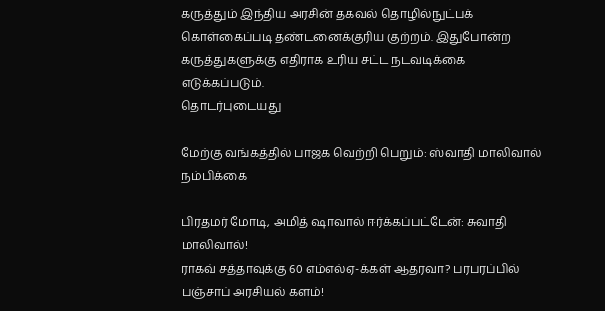கருத்தும் இந்திய அரசின் தகவல் தொழில்நுட்பக் கொள்கைப்படி தண்டனைக்குரிய குற்றம். இதுபோன்ற கருத்துகளுக்கு எதிராக உரிய சட்ட நடவடிக்கை எடுக்கப்படும்.
தொடர்புடையது

மேற்கு வங்கத்தில் பாஜக வெற்றி பெறும்: ஸ்வாதி மாலிவால் நம்பிக்கை

பிரதமர் மோடி, அமித் ஷாவால் ஈர்க்கப்பட்டேன்: சுவாதி மாலிவால்!
ராகவ் சத்தாவுக்கு 60 எம்எல்ஏ-க்கள் ஆதரவா? பரபரப்பில் பஞ்சாப் அரசியல் களம்!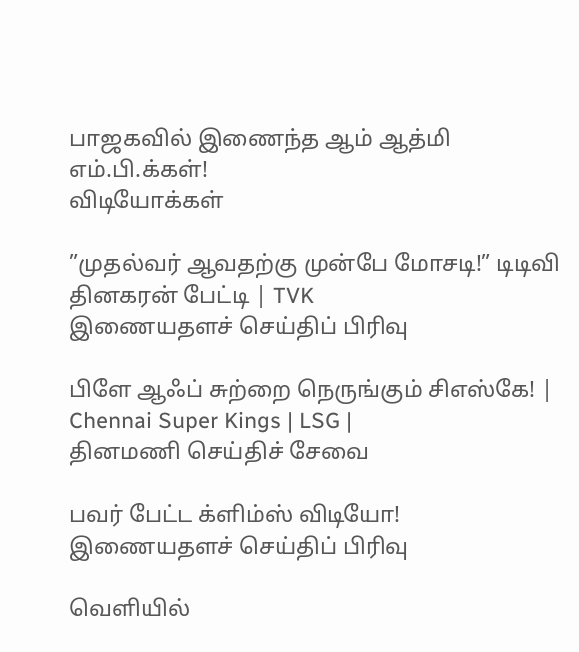பாஜகவில் இணைந்த ஆம் ஆத்மி எம்.பி.க்கள்!
விடியோக்கள்

”முதல்வர் ஆவதற்கு முன்பே மோசடி!” டிடிவி தினகரன் பேட்டி | TVK
இணையதளச் செய்திப் பிரிவு

பிளே ஆஃப் சுற்றை நெருங்கும் சிஎஸ்கே! | Chennai Super Kings | LSG |
தினமணி செய்திச் சேவை

பவர் பேட்ட க்ளிம்ஸ் விடியோ!
இணையதளச் செய்திப் பிரிவு

வெளியில்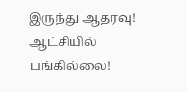இருந்து ஆதரவு! ஆட்சியில் பங்கில்லை!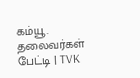கம்யூ. தலைவர்கள் பேட்டி | TVK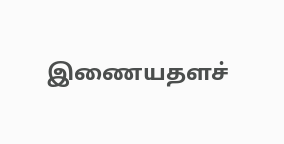இணையதளச்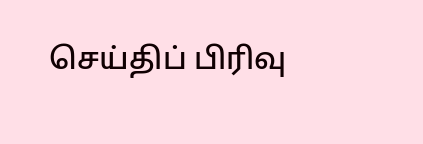செய்திப் பிரிவு